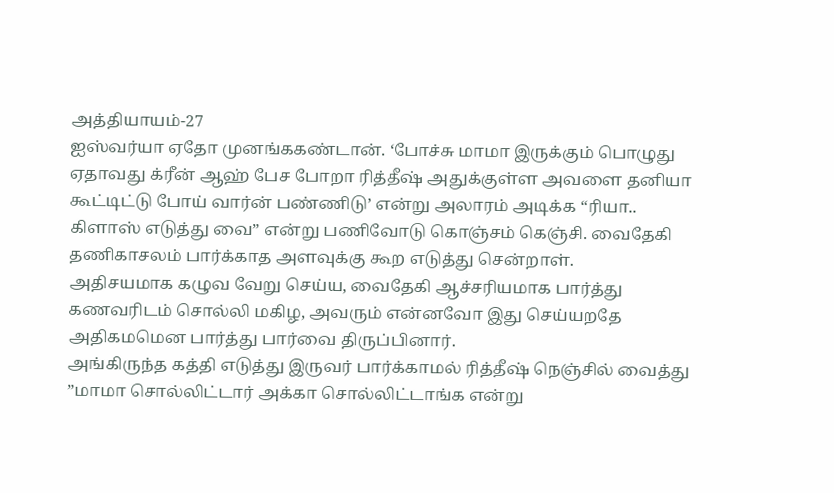அத்தியாயம்-27
ஐஸ்வர்யா ஏதோ முனங்ககண்டான். ‘போச்சு மாமா இருக்கும் பொழுது ஏதாவது க்ரீன் ஆஹ் பேச போறா ரித்தீஷ் அதுக்குள்ள அவளை தனியா கூட்டிட்டு போய் வார்ன் பண்ணிடு’ என்று அலாரம் அடிக்க “ரியா.. கிளாஸ் எடுத்து வை” என்று பணிவோடு கொஞ்சம் கெஞ்சி. வைதேகி தணிகாசலம் பார்க்காத அளவுக்கு கூற எடுத்து சென்றாள்.
அதிசயமாக கழுவ வேறு செய்ய, வைதேகி ஆச்சரியமாக பார்த்து கணவரிடம் சொல்லி மகிழ, அவரும் என்னவோ இது செய்யறதே அதிகமமென பார்த்து பார்வை திருப்பினார்.
அங்கிருந்த கத்தி எடுத்து இருவர் பார்க்காமல் ரித்தீஷ் நெஞ்சில் வைத்து ”மாமா சொல்லிட்டார் அக்கா சொல்லிட்டாங்க என்று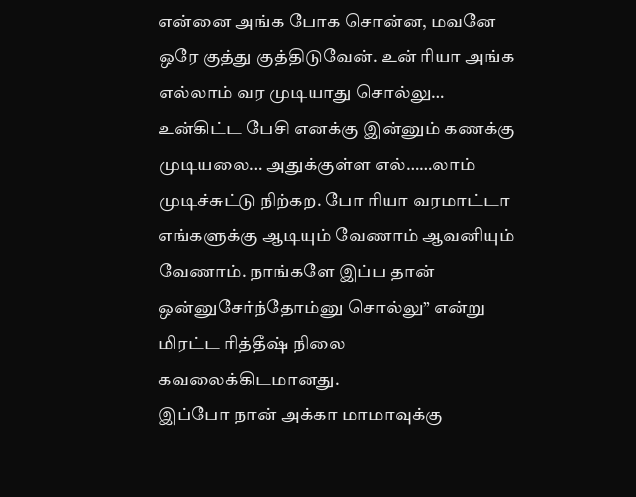என்னை அங்க போக சொன்ன, மவனே ஒரே குத்து குத்திடுவேன். உன் ரியா அங்க எல்லாம் வர முடியாது சொல்லு… உன்கிட்ட பேசி எனக்கு இன்னும் கணக்கு முடியலை… அதுக்குள்ள எல்……லாம் முடிச்சுட்டு நிற்கற. போ ரியா வரமாட்டா எங்களுக்கு ஆடியும் வேணாம் ஆவனியும் வேணாம். நாங்களே இப்ப தான் ஒன்னுசேர்ந்தோம்னு சொல்லு” என்று மிரட்ட ரித்தீஷ் நிலை கவலைக்கிடமானது.
இப்போ நான் அக்கா மாமாவுக்கு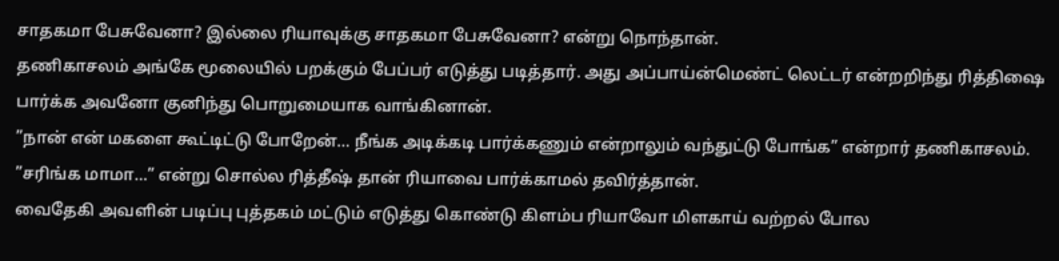சாதகமா பேசுவேனா? இல்லை ரியாவுக்கு சாதகமா பேசுவேனா? என்று நொந்தான்.
தணிகாசலம் அங்கே மூலையில் பறக்கும் பேப்பர் எடுத்து படித்தார். அது அப்பாய்ன்மெண்ட் லெட்டர் என்றறிந்து ரித்திஷை பார்க்க அவனோ குனிந்து பொறுமையாக வாங்கினான்.
”நான் என் மகளை கூட்டிட்டு போறேன்… நீங்க அடிக்கடி பார்க்கணும் என்றாலும் வந்துட்டு போங்க” என்றார் தணிகாசலம்.
”சரிங்க மாமா…” என்று சொல்ல ரித்தீஷ் தான் ரியாவை பார்க்காமல் தவிர்த்தான்.
வைதேகி அவளின் படிப்பு புத்தகம் மட்டும் எடுத்து கொண்டு கிளம்ப ரியாவோ மிளகாய் வற்றல் போல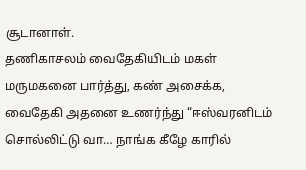சூடானாள்.
தணிகாசலம் வைதேகியிடம் மகள் மருமகனை பார்த்து, கண் அசைக்க, வைதேகி அதனை உணர்ந்து “ஈஸ்வரனிடம் சொல்லிட்டு வா… நாங்க கீழே காரில்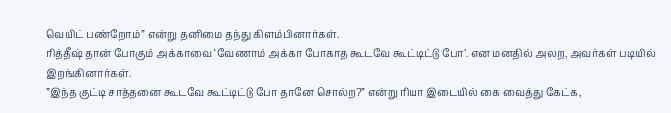வெயிட் பண்றோம்” என்று தனிமை தந்து கிளம்பினார்கள்.
ரித்தீஷ் தான் போகும் அக்காவை ‘வேணாம் அக்கா போகாத கூடவே கூட்டிட்டு போ’. என மனதில் அலற, அவர்கள் படியில் இறங்கினார்கள்.
”இந்த குட்டி சாத்தனை கூடவே கூட்டிட்டு போ தானே சொல்ற?” என்று ரியா இடையில் கை வைத்து கேட்க,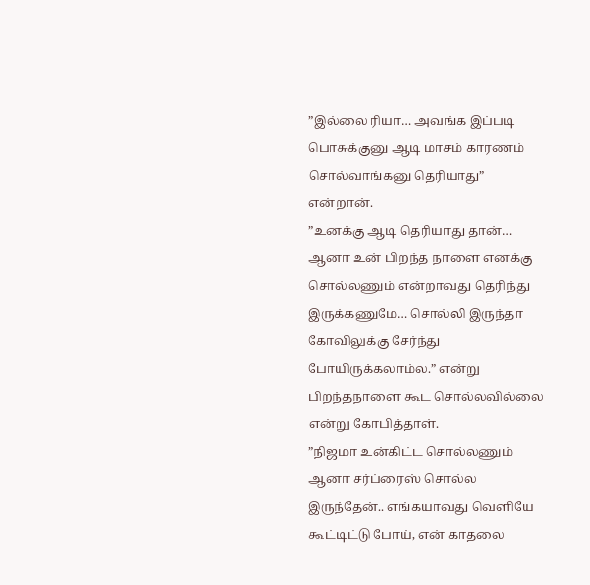”இல்லை ரியா… அவங்க இப்படி பொசுக்குனு ஆடி மாசம் காரணம் சொல்வாங்கனு தெரியாது” என்றான்.
”உனக்கு ஆடி தெரியாது தான்… ஆனா உன் பிறந்த நாளை எனக்கு சொல்லணும் என்றாவது தெரிந்து இருக்கணுமே… சொல்லி இருந்தா கோவிலுக்கு சேர்ந்து போயிருக்கலாம்ல.” என்று பிறந்தநாளை கூட சொல்லவில்லை என்று கோபித்தாள்.
”நிஜமா உன்கிட்ட சொல்லணும் ஆனா சர்ப்ரைஸ் சொல்ல இருந்தேன்.. எங்கயாவது வெளியே கூட்டிட்டு போய், என் காதலை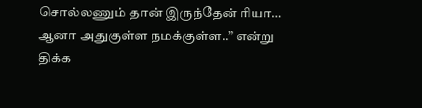சொல்லணும் தான் இருந்தேன் ரியா… ஆனா அதுகுள்ள நமக்குள்ள..” என்று திக்க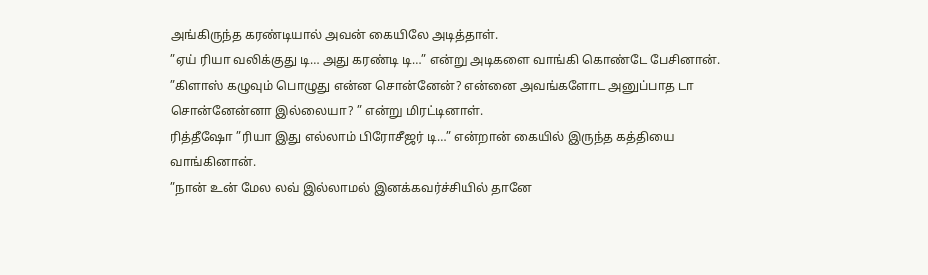அங்கிருந்த கரண்டியால் அவன் கையிலே அடித்தாள்.
”ஏய் ரியா வலிக்குது டி… அது கரண்டி டி…” என்று அடிகளை வாங்கி கொண்டே பேசினான்.
”கிளாஸ் கழுவும் பொழுது என்ன சொன்னேன்? என்னை அவங்களோட அனுப்பாத டா சொன்னேன்னா இல்லையா? ” என்று மிரட்டினாள்.
ரித்தீஷோ ”ரியா இது எல்லாம் பிரோசீஜர் டி…” என்றான் கையில் இருந்த கத்தியை வாங்கினான்.
”நான் உன் மேல லவ் இல்லாமல் இனக்கவர்ச்சியில் தானே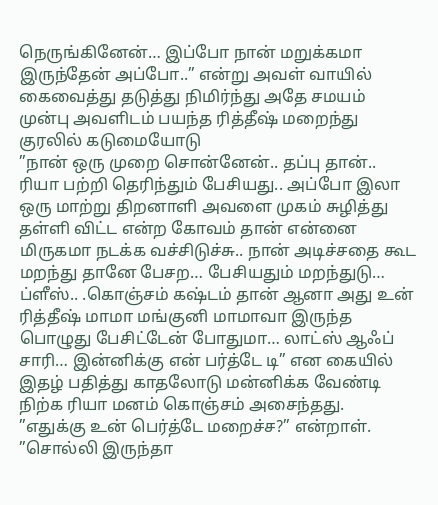நெருங்கினேன்… இப்போ நான் மறுக்கமா இருந்தேன் அப்போ..” என்று அவள் வாயில் கைவைத்து தடுத்து நிமிர்ந்து அதே சமயம் முன்பு அவளிடம் பயந்த ரித்தீஷ் மறைந்து குரலில் கடுமையோடு
”நான் ஒரு முறை சொன்னேன்.. தப்பு தான்.. ரியா பற்றி தெரிந்தும் பேசியது.. அப்போ இலா ஒரு மாற்று திறனாளி அவளை முகம் சுழித்து தள்ளி விட்ட என்ற கோவம் தான் என்னை மிருகமா நடக்க வச்சிடுச்சு.. நான் அடிச்சதை கூட மறந்து தானே பேசற… பேசியதும் மறந்துடு… ப்ளீஸ்.. .கொஞ்சம் கஷ்டம் தான் ஆனா அது உன் ரித்தீஷ் மாமா மங்குனி மாமாவா இருந்த பொழுது பேசிட்டேன் போதுமா… லாட்ஸ் ஆஃப் சாரி… இன்னிக்கு என் பர்த்டே டி” என கையில் இதழ் பதித்து காதலோடு மன்னிக்க வேண்டி நிற்க ரியா மனம் கொஞ்சம் அசைந்தது.
”எதுக்கு உன் பெர்த்டே மறைச்ச?” என்றாள்.
”சொல்லி இருந்தா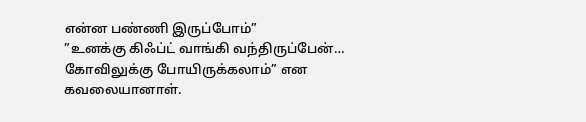என்ன பண்ணி இருப்போம்”
”உனக்கு கிஃப்ட் வாங்கி வந்திருப்பேன்… கோவிலுக்கு போயிருக்கலாம்” என கவலையானாள்.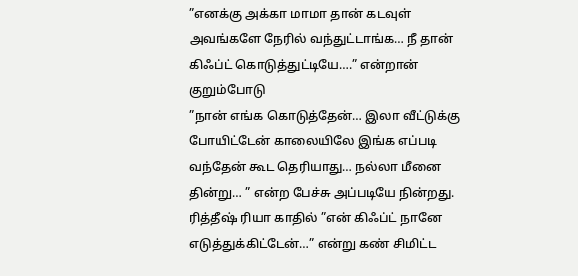”எனக்கு அக்கா மாமா தான் கடவுள் அவங்களே நேரில் வந்துட்டாங்க… நீ தான் கிஃப்ட் கொடுத்துட்டியே….” என்றான் குறும்போடு
”நான் எங்க கொடுத்தேன்… இலா வீட்டுக்கு போயிட்டேன் காலையிலே இங்க எப்படி வந்தேன் கூட தெரியாது… நல்லா மீனை தின்று… ” என்ற பேச்சு அப்படியே நின்றது.
ரித்தீஷ் ரியா காதில் ”என் கிஃப்ட் நானே எடுத்துக்கிட்டேன்…” என்று கண் சிமிட்ட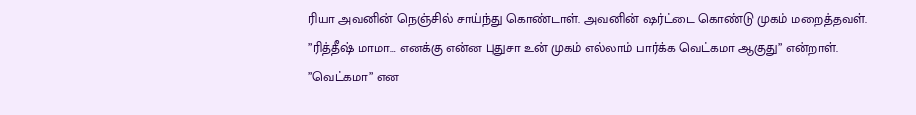ரியா அவனின் நெஞ்சில் சாய்ந்து கொண்டாள். அவனின் ஷர்ட்டை கொண்டு முகம் மறைத்தவள்.
”ரித்தீஷ் மாமா… எனக்கு என்ன புதுசா உன் முகம் எல்லாம் பார்க்க வெட்கமா ஆகுது” என்றாள்.
”வெட்கமா” என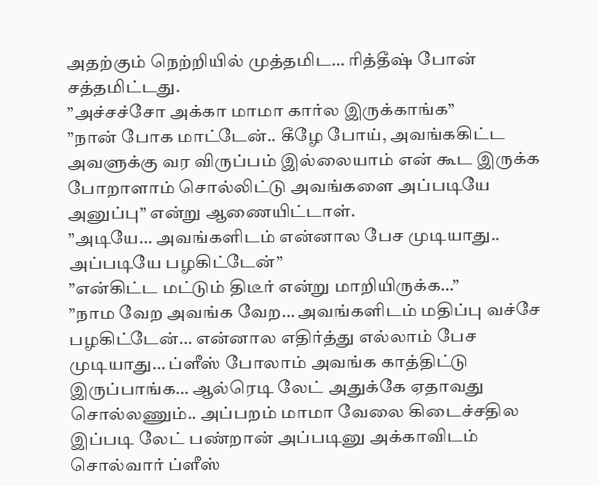அதற்கும் நெற்றியில் முத்தமிட… ரித்தீஷ் போன் சத்தமிட்டது.
”அச்சச்சோ அக்கா மாமா கார்ல இருக்காங்க”
”நான் போக மாட்டேன்.. கீழே போய், அவங்ககிட்ட அவளுக்கு வர விருப்பம் இல்லையாம் என் கூட இருக்க போறாளாம் சொல்லிட்டு அவங்களை அப்படியே அனுப்பு” என்று ஆணையிட்டாள்.
”அடியே… அவங்களிடம் என்னால பேச முடியாது.. அப்படியே பழகிட்டேன்”
”என்கிட்ட மட்டும் திடீர் என்று மாறியிருக்க…”
”நாம வேற அவங்க வேற… அவங்களிடம் மதிப்பு வச்சே பழகிட்டேன்… என்னால எதிர்த்து எல்லாம் பேச முடியாது… ப்ளீஸ் போலாம் அவங்க காத்திட்டு இருப்பாங்க… ஆல்ரெடி லேட் அதுக்கே ஏதாவது சொல்லணும்.. அப்பறம் மாமா வேலை கிடைச்சதில இப்படி லேட் பண்றான் அப்படினு அக்காவிடம் சொல்வார் ப்ளீஸ்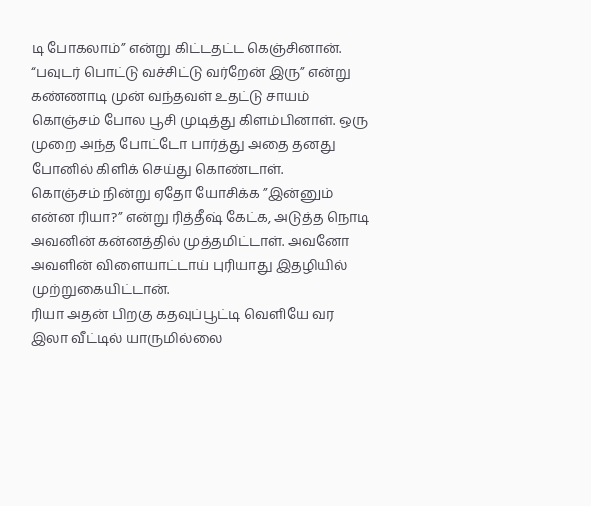டி போகலாம்” என்று கிட்டதட்ட கெஞ்சினான்.
“பவுடர் பொட்டு வச்சிட்டு வர்றேன் இரு” என்று கண்ணாடி முன் வந்தவள் உதட்டு சாயம் கொஞ்சம் போல பூசி முடித்து கிளம்பினாள். ஒரு முறை அந்த போட்டோ பார்த்து அதை தனது போனில் கிளிக் செய்து கொண்டாள்.
கொஞ்சம் நின்று ஏதோ யோசிக்க ”இன்னும் என்ன ரியா?” என்று ரித்தீஷ் கேட்க, அடுத்த நொடி அவனின் கன்னத்தில் முத்தமிட்டாள். அவனோ அவளின் விளையாட்டாய் புரியாது இதழியில் முற்றுகையிட்டான்.
ரியா அதன் பிறகு கதவுப்பூட்டி வெளியே வர இலா வீட்டில் யாருமில்லை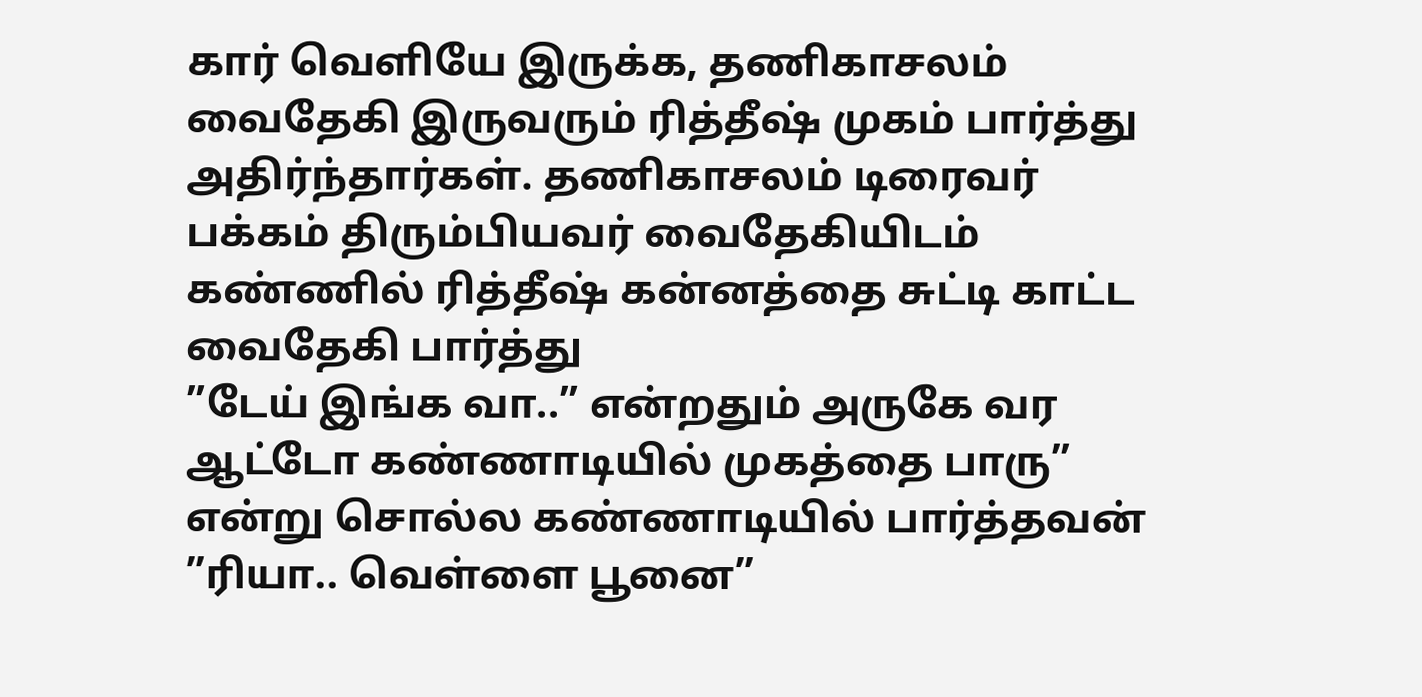கார் வெளியே இருக்க, தணிகாசலம் வைதேகி இருவரும் ரித்தீஷ் முகம் பார்த்து அதிர்ந்தார்கள். தணிகாசலம் டிரைவர் பக்கம் திரும்பியவர் வைதேகியிடம் கண்ணில் ரித்தீஷ் கன்னத்தை சுட்டி காட்ட வைதேகி பார்த்து
”டேய் இங்க வா..” என்றதும் அருகே வர ஆட்டோ கண்ணாடியில் முகத்தை பாரு” என்று சொல்ல கண்ணாடியில் பார்த்தவன் ”ரியா.. வெள்ளை பூனை”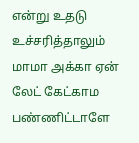என்று உதடு உச்சரித்தாலும் மாமா அக்கா ஏன் லேட் கேட்காம பண்ணிட்டாளே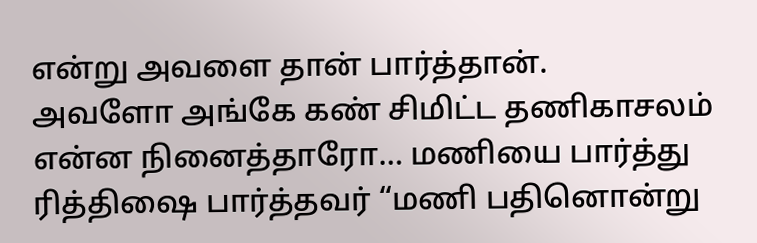என்று அவளை தான் பார்த்தான்.
அவளோ அங்கே கண் சிமிட்ட தணிகாசலம் என்ன நினைத்தாரோ… மணியை பார்த்து ரித்திஷை பார்த்தவர் “மணி பதினொன்று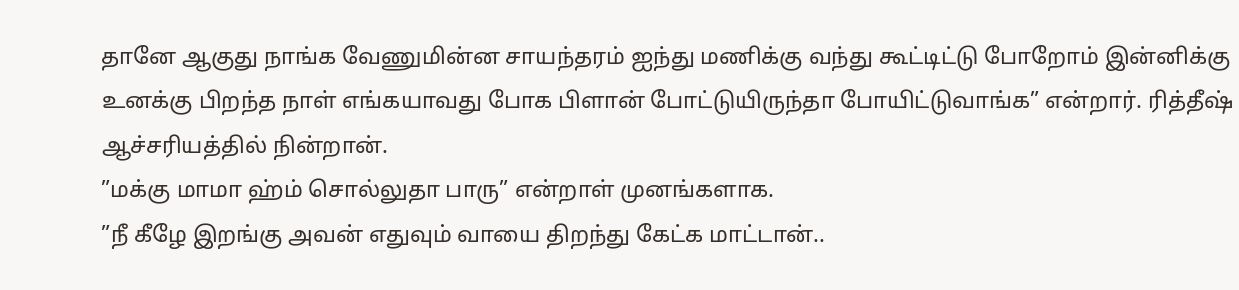தானே ஆகுது நாங்க வேணுமின்ன சாயந்தரம் ஐந்து மணிக்கு வந்து கூட்டிட்டு போறோம் இன்னிக்கு உனக்கு பிறந்த நாள் எங்கயாவது போக பிளான் போட்டுயிருந்தா போயிட்டுவாங்க” என்றார். ரித்தீஷ் ஆச்சரியத்தில் நின்றான்.
”மக்கு மாமா ஹ்ம் சொல்லுதா பாரு” என்றாள் முனங்களாக.
”நீ கீழே இறங்கு அவன் எதுவும் வாயை திறந்து கேட்க மாட்டான்..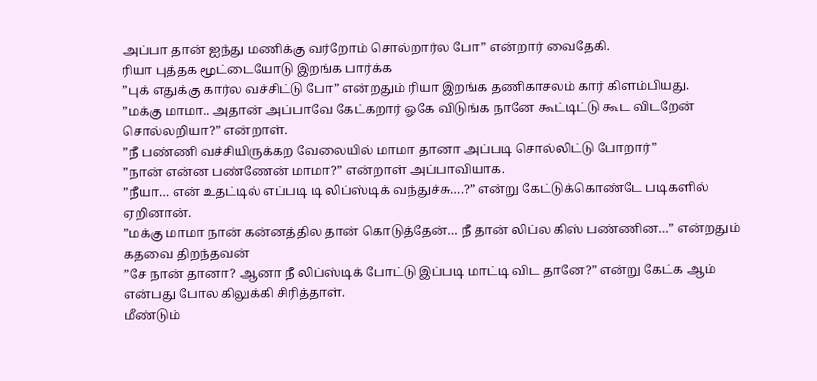அப்பா தான் ஐந்து மணிக்கு வர்றோம் சொல்றார்ல போ” என்றார் வைதேகி.
ரியா புத்தக மூட்டையோடு இறங்க பார்க்க
”புக் எதுக்கு கார்ல வச்சிட்டு போ” என்றதும் ரியா இறங்க தணிகாசலம் கார் கிளம்பியது.
”மக்கு மாமா.. அதான் அப்பாவே கேட்கறார் ஓகே விடுங்க நானே கூட்டிட்டு கூட விடறேன் சொல்லறியா?” என்றாள்.
”நீ பண்ணி வச்சியிருக்கற வேலையில் மாமா தானா அப்படி சொல்லிட்டு போறார்”
”நான் என்ன பண்ணேன் மாமா?” என்றாள் அப்பாவியாக.
”நீயா… என் உதட்டில் எப்படி டி லிப்ஸ்டிக் வந்துச்சு….?” என்று கேட்டுக்கொண்டே படிகளில் ஏறினான்.
”மக்கு மாமா நான் கன்னத்தில தான் கொடுத்தேன்… நீ தான் லிப்ல கிஸ் பண்ணின…” என்றதும் கதவை திறந்தவன்
”சே நான் தானா? ஆனா நீ லிப்ஸ்டிக் போட்டு இப்படி மாட்டி விட தானே?” என்று கேட்க ஆம் என்பது போல கிலுக்கி சிரித்தாள்.
மீண்டும்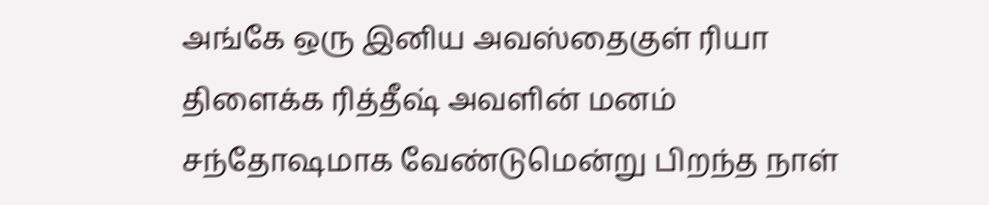அங்கே ஒரு இனிய அவஸ்தைகுள் ரியா திளைக்க ரித்தீஷ் அவளின் மனம் சந்தோஷமாக வேண்டுமென்று பிறந்த நாள்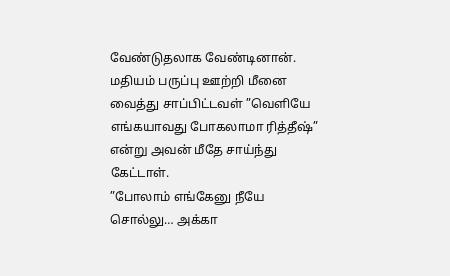வேண்டுதலாக வேண்டினான்.
மதியம் பருப்பு ஊற்றி மீனை வைத்து சாப்பிட்டவள் ”வெளியே எங்கயாவது போகலாமா ரித்தீஷ்” என்று அவன் மீதே சாய்ந்து கேட்டாள்.
”போலாம் எங்கேனு நீயே சொல்லு… அக்கா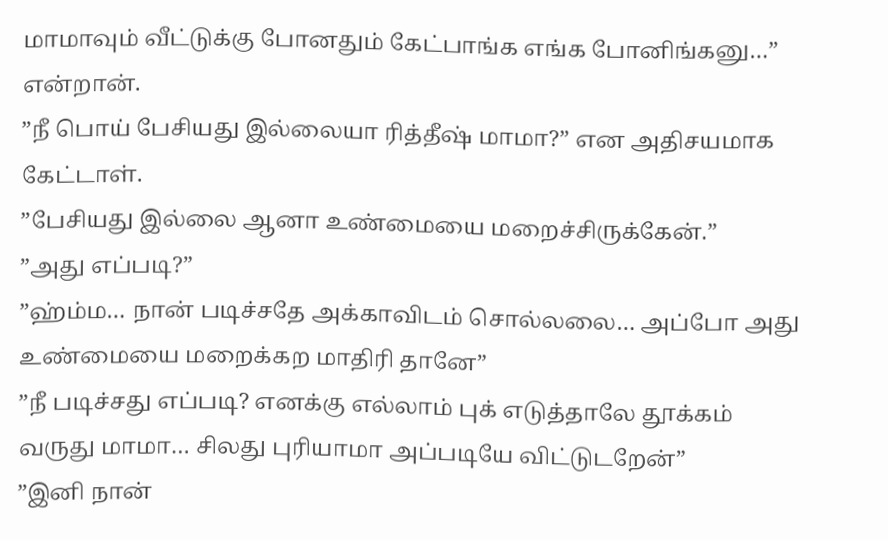மாமாவும் வீட்டுக்கு போனதும் கேட்பாங்க எங்க போனிங்கனு…” என்றான்.
”நீ பொய் பேசியது இல்லையா ரித்தீஷ் மாமா?” என அதிசயமாக கேட்டாள்.
”பேசியது இல்லை ஆனா உண்மையை மறைச்சிருக்கேன்.”
”அது எப்படி?”
”ஹ்ம்ம… நான் படிச்சதே அக்காவிடம் சொல்லலை… அப்போ அது உண்மையை மறைக்கற மாதிரி தானே”
”நீ படிச்சது எப்படி? எனக்கு எல்லாம் புக் எடுத்தாலே தூக்கம் வருது மாமா… சிலது புரியாமா அப்படியே விட்டுடறேன்”
”இனி நான்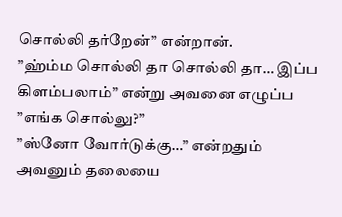சொல்லி தர்றேன்” என்றான்.
”ஹ்ம்ம சொல்லி தா சொல்லி தா… இப்ப கிளம்பலாம்” என்று அவனை எழுப்ப
”எங்க சொல்லு?”
”ஸ்னோ வோர்டுக்கு…” என்றதும் அவனும் தலையை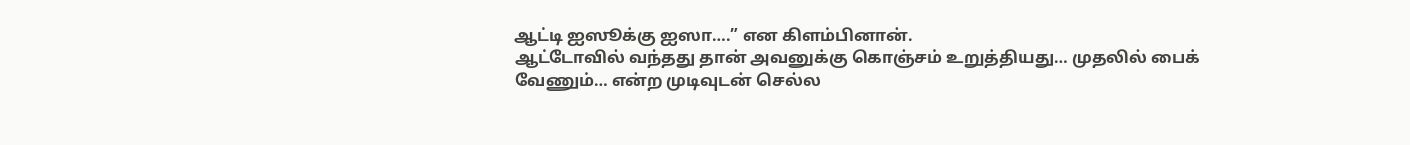ஆட்டி ஐஸூக்கு ஐஸா….” என கிளம்பினான்.
ஆட்டோவில் வந்தது தான் அவனுக்கு கொஞ்சம் உறுத்தியது… முதலில் பைக் வேணும்… என்ற முடிவுடன் செல்ல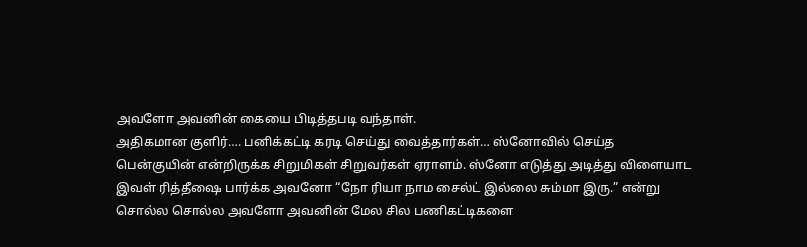அவளோ அவனின் கையை பிடித்தபடி வந்தாள்.
அதிகமான குளிர்…. பனிக்கட்டி கரடி செய்து வைத்தார்கள்… ஸ்னோவில் செய்த பென்குயின் என்றிருக்க சிறுமிகள் சிறுவர்கள் ஏராளம். ஸ்னோ எடுத்து அடித்து விளையாட இவள் ரித்தீஷை பார்க்க அவனோ “நோ ரியா நாம சைல்ட் இல்லை சும்மா இரு.” என்று சொல்ல சொல்ல அவளோ அவனின் மேல சில பணிகட்டிகளை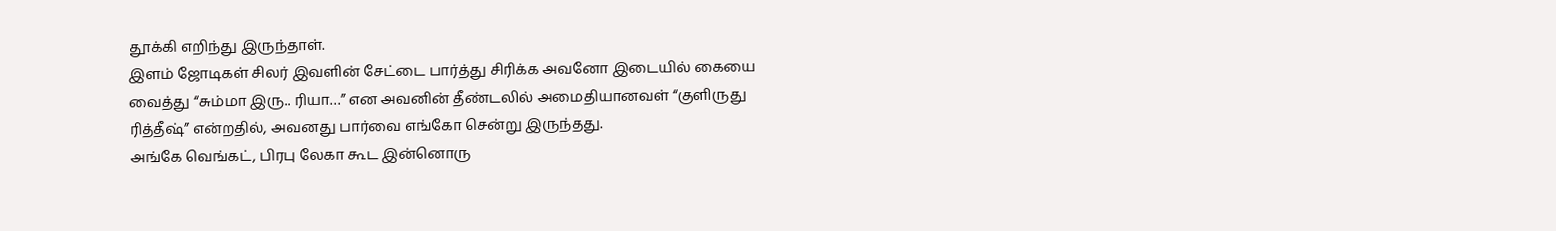தூக்கி எறிந்து இருந்தாள்.
இளம் ஜோடிகள் சிலர் இவளின் சேட்டை பார்த்து சிரிக்க அவனோ இடையில் கையை வைத்து “சும்மா இரு.. ரியா…” என அவனின் தீண்டலில் அமைதியானவள் “குளிருது ரித்தீஷ்” என்றதில், அவனது பார்வை எங்கோ சென்று இருந்தது.
அங்கே வெங்கட், பிரபு லேகா கூட இன்னொரு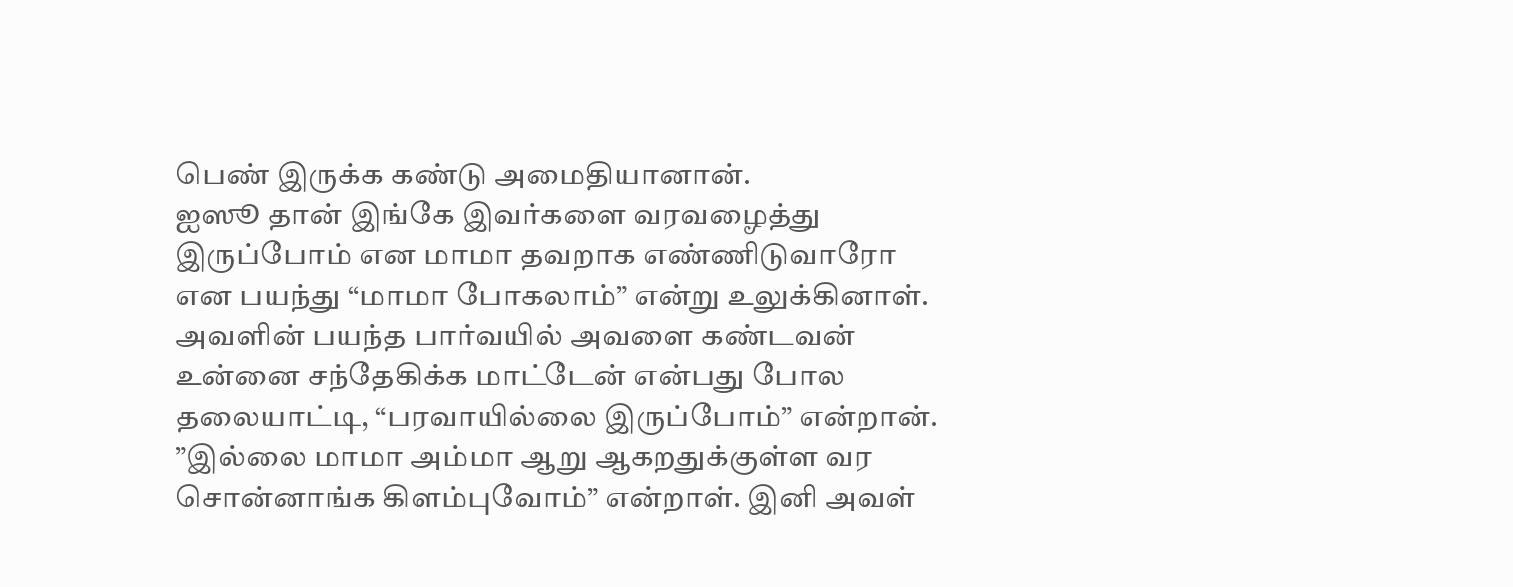பெண் இருக்க கண்டு அமைதியானான்.
ஐஸூ தான் இங்கே இவர்களை வரவழைத்து இருப்போம் என மாமா தவறாக எண்ணிடுவாரோ என பயந்து “மாமா போகலாம்” என்று உலுக்கினாள். அவளின் பயந்த பார்வயில் அவளை கண்டவன் உன்னை சந்தேகிக்க மாட்டேன் என்பது போல தலையாட்டி, “பரவாயில்லை இருப்போம்” என்றான்.
”இல்லை மாமா அம்மா ஆறு ஆகறதுக்குள்ள வர சொன்னாங்க கிளம்புவோம்” என்றாள். இனி அவள்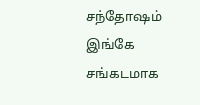சந்தோஷம் இங்கே சங்கடமாக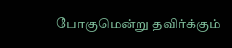போகுமென்று தவிர்க்கும்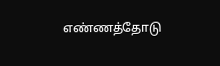எண்ணத்தோடு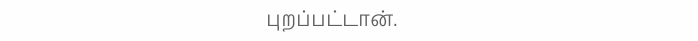புறப்பட்டான்.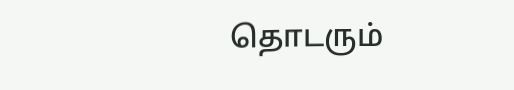தொடரும்